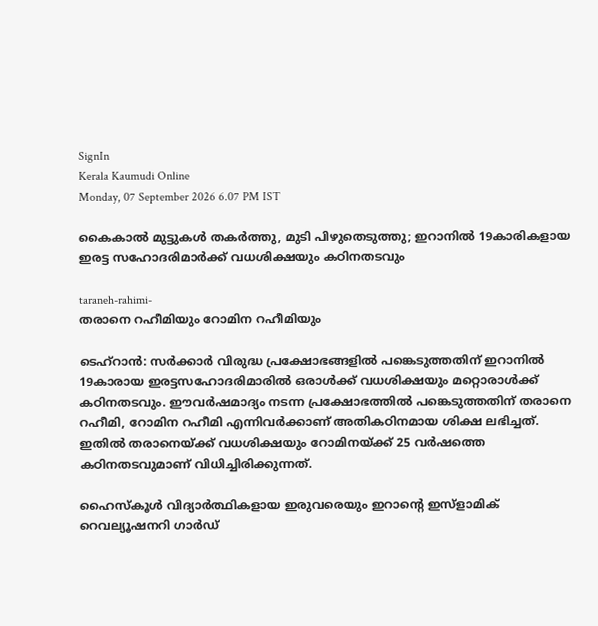SignIn
Kerala Kaumudi Online
Monday, 07 September 2026 6.07 PM IST

കൈകാൽ മുട്ടുകൾ തകർത്തു, മുടി പിഴുതെടുത്തു; ഇറാനിൽ 19കാരികളായ ഇരട്ട സഹോദരിമാർക്ക് വധശിക്ഷയും കഠിനതടവും

taraneh-rahimi-
തരാനെ റഹീമിയും റോമിന റഹീമിയും

ടെഹ്‌റാൻ: സർക്കാർ വിരുദ്ധ പ്രക്ഷോഭങ്ങളിൽ പങ്കെടുത്തതിന് ഇറാനിൽ 19കാരായ ഇരട്ടസഹോദരിമാരിൽ ഒരാൾക്ക് വധശിക്ഷയും മറ്റൊരാൾക്ക് കഠിനതടവും. ഈവർഷമാദ്യം നടന്ന പ്രക്ഷോഭത്തിൽ പങ്കെടുത്തതിന് തരാനെ റഹീമി, റോമിന റഹീമി എന്നിവർക്കാണ് അതികഠിനമായ ശിക്ഷ ലഭിച്ചത്. ഇതിൽ തരാനെയ്ക്ക് വധശിക്ഷയും റോമിനയ്ക്ക് 25 വർഷത്തെ കഠിനതടവുമാണ് വിധിച്ചിരിക്കുന്നത്.

ഹൈസ്‌കൂൾ വിദ്യാർത്ഥികളായ ഇരുവരെയും ഇറാന്റെ ഇസ്ളാമിക് റെവല്യൂഷനറി ഗാർഡ്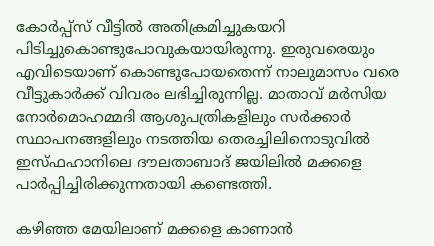കോർപ്പ്‌സ് വീട്ടിൽ അതിക്രമിച്ചുകയറി പിടിച്ചുകൊണ്ടുപോവുകയായിരുന്നു. ഇരുവരെയും എവിടെയാണ് കൊണ്ടുപോയതെന്ന് നാലുമാസം വരെ വീട്ടുകാർക്ക് വിവരം ലഭിച്ചിരുന്നില്ല. മാതാവ് മർസിയ നോർമൊഹമ്മദി ആശുപത്രികളിലും സർക്കാർ സ്ഥാപനങ്ങളിലും നടത്തിയ തെരച്ചിലിനൊടുവിൽ ഇസ്‌ഫഹാനിലെ ദൗലതാബാദ് ജയിലിൽ മക്കളെ പാർപ്പിച്ചിരിക്കുന്നതായി കണ്ടെത്തി.

കഴിഞ്ഞ മേയിലാണ് മക്കളെ കാണാൻ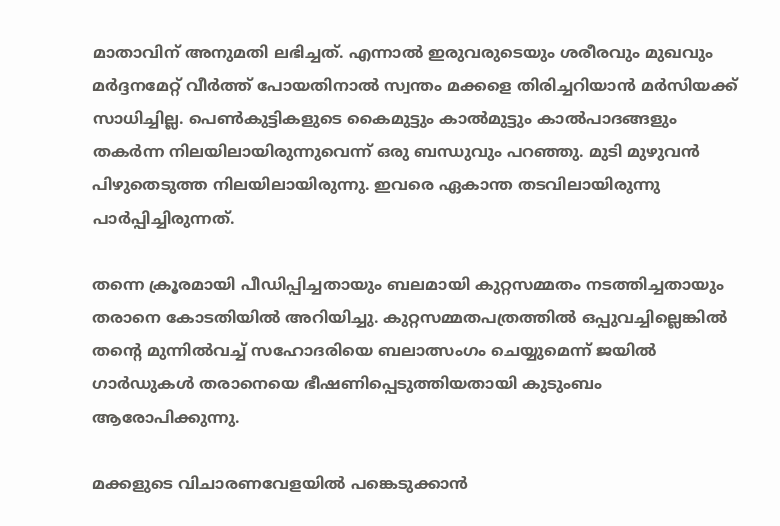മാതാവിന് അനുമതി ലഭിച്ചത്. എന്നാൽ ഇരുവരുടെയും ശരീരവും മുഖവും മർദ്ദനമേറ്റ് വീർത്ത് പോയതിനാൽ സ്വന്തം മക്കളെ തിരിച്ചറിയാൻ മർസിയക്ക് സാധിച്ചില്ല. പെൺകുട്ടികളുടെ കൈമുട്ടും കാൽമുട്ടും കാൽപാദങ്ങളും തകർന്ന നിലയിലായിരുന്നുവെന്ന് ഒരു ബന്ധുവും പറഞ്ഞു. മുടി മുഴുവൻ പിഴുതെടുത്ത നിലയിലായിരുന്നു. ഇവരെ ഏകാന്ത തടവിലായിരുന്നു പാർപ്പിച്ചിരുന്നത്.

തന്നെ ക്രൂരമായി പീഡിപ്പിച്ചതായും ബലമായി കുറ്റസമ്മതം നടത്തിച്ചതായും തരാനെ കോടതിയിൽ അറിയിച്ചു. കുറ്റസമ്മതപത്രത്തിൽ ഒപ്പുവച്ചില്ലെങ്കിൽ തന്റെ മുന്നിൽവച്ച് സഹോദരിയെ ബലാത്സംഗം ചെയ്യുമെന്ന് ജയിൽ ഗാർഡുകൾ തരാനെയെ ഭീഷണിപ്പെടുത്തിയതായി കുടുംബം ആരോപിക്കുന്നു.

മക്കളുടെ വിചാരണവേളയിൽ പങ്കെടുക്കാൻ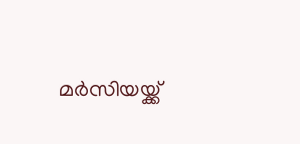മർസിയയ്ക്ക്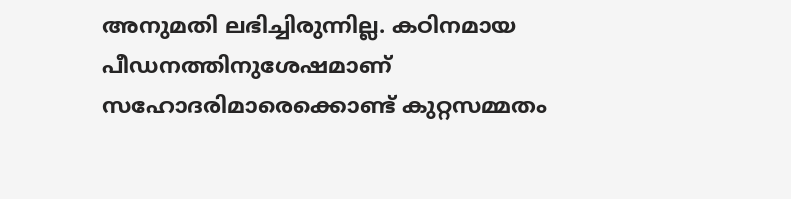അനുമതി ലഭിച്ചിരുന്നില്ല. കഠിനമായ പീഡനത്തിനുശേഷമാണ് സഹോദരിമാരെക്കൊണ്ട് കുറ്റസമ്മതം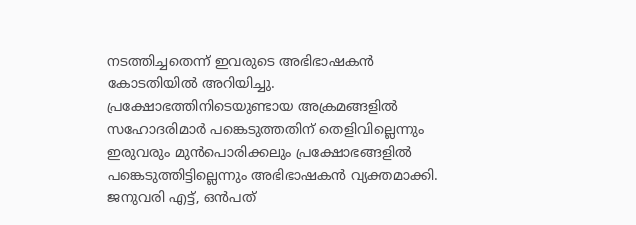നടത്തിച്ചതെന്ന് ഇവരുടെ അഭിഭാഷകൻ കോടതിയിൽ അറിയിച്ചു. പ്രക്ഷോഭത്തിനിടെയുണ്ടായ അക്രമങ്ങളിൽ സഹോദരിമാർ പങ്കെടുത്തതിന് തെളിവില്ലെന്നും ഇരുവരും മുൻപൊരിക്കലും പ്രക്ഷോഭങ്ങളിൽ പങ്കെടുത്തിട്ടില്ലെന്നും അഭിഭാഷകൻ വ്യക്തമാക്കി. ജനുവരി എട്ട്, ഒൻപത്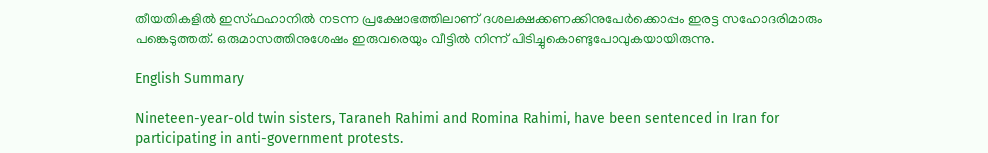തീയതികളിൽ ഇസ്‌ഫഹാനിൽ നടന്ന പ്രക്ഷോഭത്തിലാണ് ദശലക്ഷക്കണക്കിനുപേ‌ർക്കൊപ്പം ഇരട്ട സഹോദരിമാരും പങ്കെടുത്തത്. ഒരുമാസത്തിനുശേഷം ഇരുവരെയും വീട്ടിൽ നിന്ന് പിടിച്ചുകൊണ്ടുപോവുകയായിരുന്നു.

English Summary

Nineteen-year-old twin sisters, Taraneh Rahimi and Romina Rahimi, have been sentenced in Iran for participating in anti-government protests.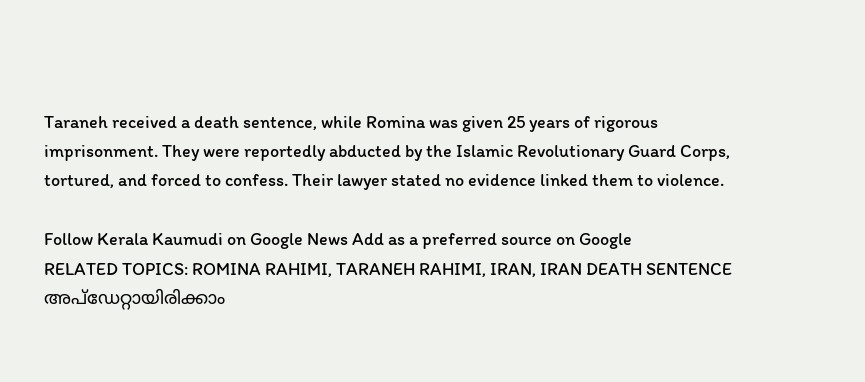Taraneh received a death sentence, while Romina was given 25 years of rigorous imprisonment. They were reportedly abducted by the Islamic Revolutionary Guard Corps, tortured, and forced to confess. Their lawyer stated no evidence linked them to violence.

Follow Kerala Kaumudi on Google News Add as a preferred source on Google
RELATED TOPICS: ROMINA RAHIMI, TARANEH RAHIMI, IRAN, IRAN DEATH SENTENCE
അപ്ഡേറ്റായിരിക്കാം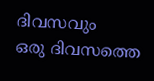ദിവസവും
ഒരു ദിവസത്തെ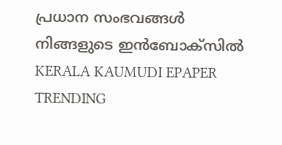പ്രധാന സംഭവങ്ങൾ നിങ്ങളുടെ ഇൻബോക്സിൽ
KERALA KAUMUDI EPAPER
TRENDING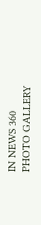IN NEWS 360
PHOTO GALLERY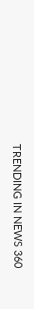TRENDING IN NEWS 360